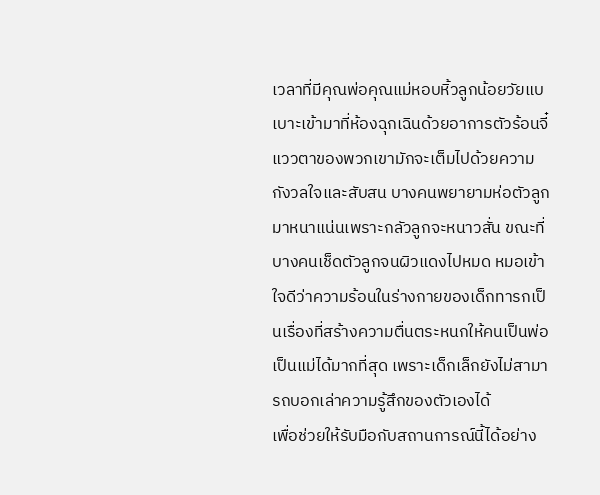เวลาที่มีคุณพ่อคุณแม่หอบหิ้วลูกน้อยวัยแบเบาะเข้ามาที่ห้องฉุกเฉินด้วยอาการตัวร้อนจี๋ แววตาของพวกเขามักจะเต็มไปด้วยความกังวลใจและสับสน บางคนพยายามห่อตัวลูกมาหนาแน่นเพราะกลัวลูกจะหนาวสั่น ขณะที่บางคนเช็ดตัวลูกจนผิวแดงไปหมด หมอเข้าใจดีว่าความร้อนในร่างกายของเด็กทารกเป็นเรื่องที่สร้างความตื่นตระหนกให้คนเป็นพ่อเป็นแม่ได้มากที่สุด เพราะเด็กเล็กยังไม่สามารถบอกเล่าความรู้สึกของตัวเองได้
เพื่อช่วยให้รับมือกับสถานการณ์นี้ได้อย่าง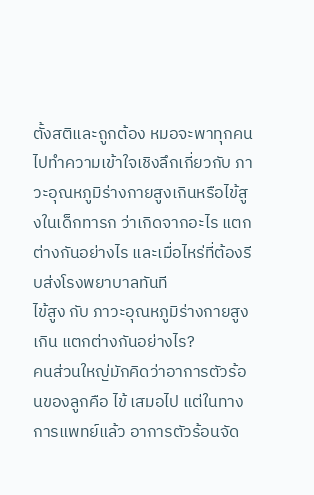ตั้งสติและถูกต้อง หมอจะพาทุกคนไปทำความเข้าใจเชิงลึกเกี่ยวกับ ภาวะอุณหภูมิร่างกายสูงเกินหรือไข้สูงในเด็กทารก ว่าเกิดจากอะไร แตกต่างกันอย่างไร และเมื่อไหร่ที่ต้องรีบส่งโรงพยาบาลทันที
ไข้สูง กับ ภาวะอุณหภูมิร่างกายสูงเกิน แตกต่างกันอย่างไร?
คนส่วนใหญ่มักคิดว่าอาการตัวร้อนของลูกคือ ไข้ เสมอไป แต่ในทางการแพทย์แล้ว อาการตัวร้อนจัด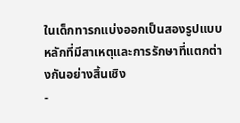ในเด็กทารกแบ่งออกเป็นสองรูปแบบหลักที่มีสาเหตุและการรักษาที่แตกต่างกันอย่างสิ้นเชิง
-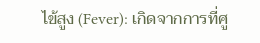ไข้สูง (Fever): เกิดจากการที่ศู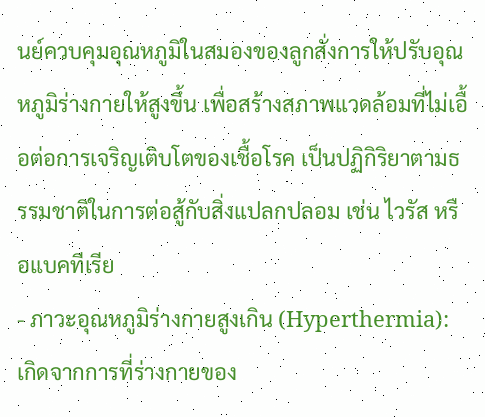นย์ควบคุมอุณหภูมิในสมองของลูกสั่งการให้ปรับอุณหภูมิร่างกายให้สูงขึ้น เพื่อสร้างสภาพแวดล้อมที่ไม่เอื้อต่อการเจริญเติบโตของเชื้อโรค เป็นปฏิกิริยาตามธรรมชาติในการต่อสู้กับสิ่งแปลกปลอม เช่น ไวรัส หรือแบคทีเรีย
- ภาวะอุณหภูมิร่างกายสูงเกิน (Hyperthermia): เกิดจากการที่ร่างกายของ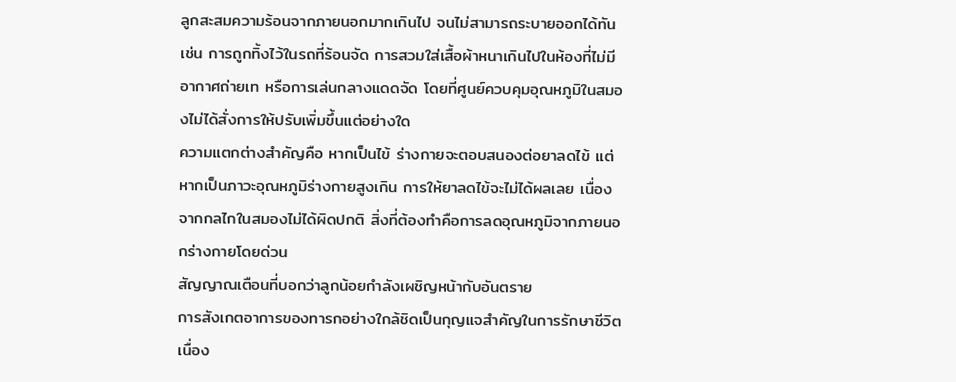ลูกสะสมความร้อนจากภายนอกมากเกินไป จนไม่สามารถระบายออกได้ทัน เช่น การถูกทิ้งไว้ในรถที่ร้อนจัด การสวมใส่เสื้อผ้าหนาเกินไปในห้องที่ไม่มีอากาศถ่ายเท หรือการเล่นกลางแดดจัด โดยที่ศูนย์ควบคุมอุณหภูมิในสมองไม่ได้สั่งการให้ปรับเพิ่มขึ้นแต่อย่างใด
ความแตกต่างสำคัญคือ หากเป็นไข้ ร่างกายจะตอบสนองต่อยาลดไข้ แต่หากเป็นภาวะอุณหภูมิร่างกายสูงเกิน การให้ยาลดไข้จะไม่ได้ผลเลย เนื่องจากกลไกในสมองไม่ได้ผิดปกติ สิ่งที่ต้องทำคือการลดอุณหภูมิจากภายนอกร่างกายโดยด่วน
สัญญาณเตือนที่บอกว่าลูกน้อยกำลังเผชิญหน้ากับอันตราย
การสังเกตอาการของทารกอย่างใกล้ชิดเป็นกุญแจสำคัญในการรักษาชีวิต เนื่อง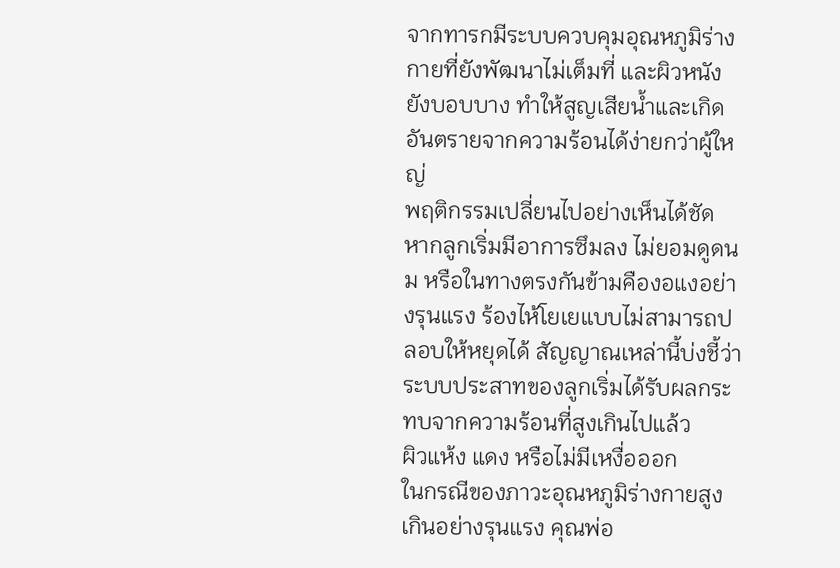จากทารกมีระบบควบคุมอุณหภูมิร่างกายที่ยังพัฒนาไม่เต็มที่ และผิวหนังยังบอบบาง ทำให้สูญเสียน้ำและเกิดอันตรายจากความร้อนได้ง่ายกว่าผู้ใหญ่
พฤติกรรมเปลี่ยนไปอย่างเห็นได้ชัด
หากลูกเริ่มมีอาการซึมลง ไม่ยอมดูดนม หรือในทางตรงกันข้ามคืองอแงอย่างรุนแรง ร้องไห้โยเยแบบไม่สามารถปลอบให้หยุดได้ สัญญาณเหล่านี้บ่งชี้ว่าระบบประสาทของลูกเริ่มได้รับผลกระทบจากความร้อนที่สูงเกินไปแล้ว
ผิวแห้ง แดง หรือไม่มีเหงื่อออก
ในกรณีของภาวะอุณหภูมิร่างกายสูงเกินอย่างรุนแรง คุณพ่อ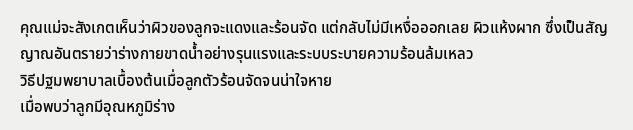คุณแม่จะสังเกตเห็นว่าผิวของลูกจะแดงและร้อนจัด แต่กลับไม่มีเหงื่อออกเลย ผิวแห้งผาก ซึ่งเป็นสัญญาณอันตรายว่าร่างกายขาดน้ำอย่างรุนแรงและระบบระบายความร้อนล้มเหลว
วิธีปฐมพยาบาลเบื้องต้นเมื่อลูกตัวร้อนจัดจนน่าใจหาย
เมื่อพบว่าลูกมีอุณหภูมิร่าง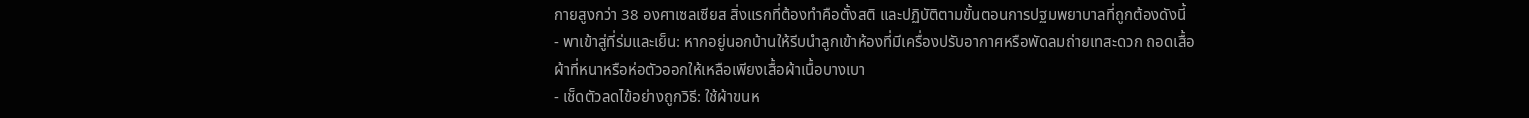กายสูงกว่า 38 องศาเซลเซียส สิ่งแรกที่ต้องทำคือตั้งสติ และปฏิบัติตามขั้นตอนการปฐมพยาบาลที่ถูกต้องดังนี้
- พาเข้าสู่ที่ร่มและเย็น: หากอยู่นอกบ้านให้รีบนำลูกเข้าห้องที่มีเครื่องปรับอากาศหรือพัดลมถ่ายเทสะดวก ถอดเสื้อผ้าที่หนาหรือห่อตัวออกให้เหลือเพียงเสื้อผ้าเนื้อบางเบา
- เช็ดตัวลดไข้อย่างถูกวิธี: ใช้ผ้าขนห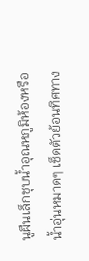นูผืนเล็กชุบน้ำอุณหภูมิห้องหรือน้ำอุ่นหมาดๆ เช็ดตัวย้อนทิศทาง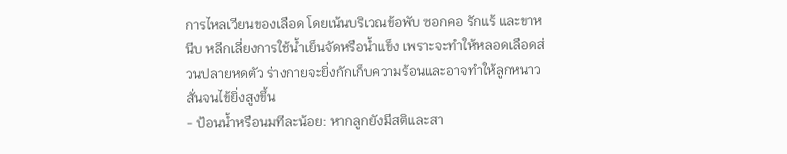การไหลเวียนของเลือด โดยเน้นบริเวณข้อพับ ซอกคอ รักแร้ และขาหนีบ หลีกเลี่ยงการใช้น้ำเย็นจัดหรือน้ำแข็ง เพราะจะทำให้หลอดเลือดส่วนปลายหดตัว ร่างกายจะยิ่งกักเก็บความร้อนและอาจทำให้ลูกหนาวสั่นจนไข้ยิ่งสูงขึ้น
- ป้อนน้ำหรือนมทีละน้อย: หากลูกยังมีสติและสา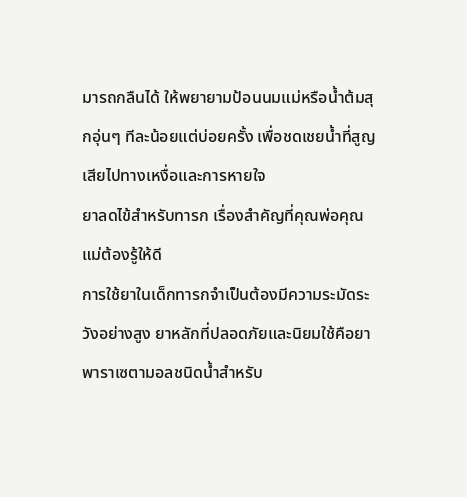มารถกลืนได้ ให้พยายามป้อนนมแม่หรือน้ำต้มสุกอุ่นๆ ทีละน้อยแต่บ่อยครั้ง เพื่อชดเชยน้ำที่สูญเสียไปทางเหงื่อและการหายใจ
ยาลดไข้สำหรับทารก เรื่องสำคัญที่คุณพ่อคุณแม่ต้องรู้ให้ดี
การใช้ยาในเด็กทารกจำเป็นต้องมีความระมัดระวังอย่างสูง ยาหลักที่ปลอดภัยและนิยมใช้คือยาพาราเซตามอลชนิดน้ำสำหรับ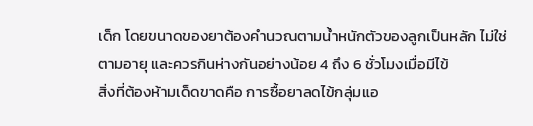เด็ก โดยขนาดของยาต้องคำนวณตามน้ำหนักตัวของลูกเป็นหลัก ไม่ใช่ตามอายุ และควรกินห่างกันอย่างน้อย 4 ถึง 6 ชั่วโมงเมื่อมีไข้
สิ่งที่ต้องห้ามเด็ดขาดคือ การซื้อยาลดไข้กลุ่มแอ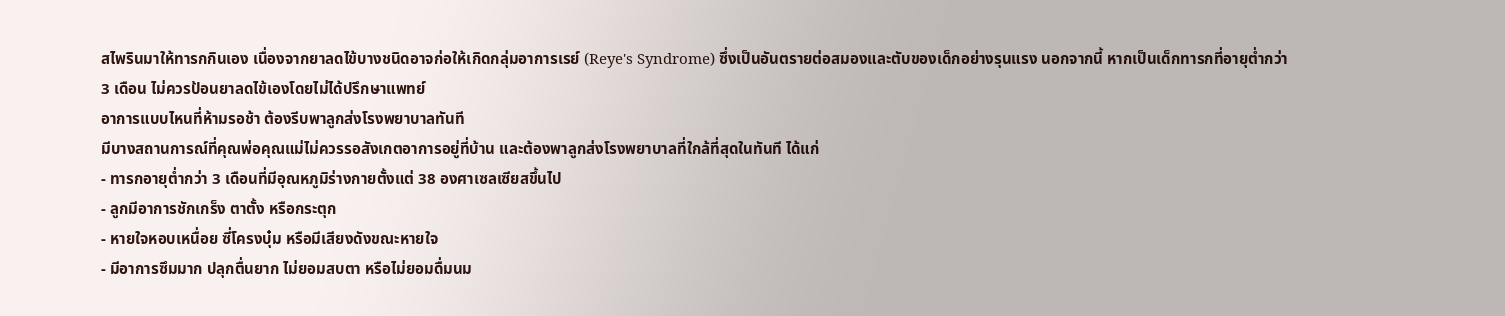สไพรินมาให้ทารกกินเอง เนื่องจากยาลดไข้บางชนิดอาจก่อให้เกิดกลุ่มอาการเรย์ (Reye's Syndrome) ซึ่งเป็นอันตรายต่อสมองและตับของเด็กอย่างรุนแรง นอกจากนี้ หากเป็นเด็กทารกที่อายุต่ำกว่า 3 เดือน ไม่ควรป้อนยาลดไข้เองโดยไม่ได้ปรึกษาแพทย์
อาการแบบไหนที่ห้ามรอช้า ต้องรีบพาลูกส่งโรงพยาบาลทันที
มีบางสถานการณ์ที่คุณพ่อคุณแม่ไม่ควรรอสังเกตอาการอยู่ที่บ้าน และต้องพาลูกส่งโรงพยาบาลที่ใกล้ที่สุดในทันที ได้แก่
- ทารกอายุต่ำกว่า 3 เดือนที่มีอุณหภูมิร่างกายตั้งแต่ 38 องศาเซลเซียสขึ้นไป
- ลูกมีอาการชักเกร็ง ตาตั้ง หรือกระตุก
- หายใจหอบเหนื่อย ซี่โครงบุ๋ม หรือมีเสียงดังขณะหายใจ
- มีอาการซึมมาก ปลุกตื่นยาก ไม่ยอมสบตา หรือไม่ยอมดื่มนม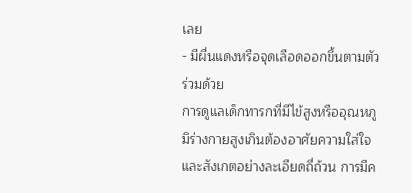เลย
- มีผื่นแดงหรือจุดเลือดออกขึ้นตามตัวร่วมด้วย
การดูแลเด็กทารกที่มีไข้สูงหรืออุณหภูมิร่างกายสูงเกินต้องอาศัยความใส่ใจและสังเกตอย่างละเอียดถี่ถ้วน การมีค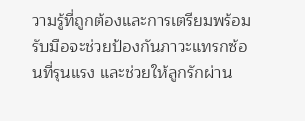วามรู้ที่ถูกต้องและการเตรียมพร้อมรับมือจะช่วยป้องกันภาวะแทรกซ้อนที่รุนแรง และช่วยให้ลูกรักผ่าน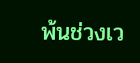พ้นช่วงเว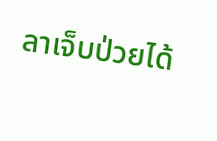ลาเจ็บป่วยได้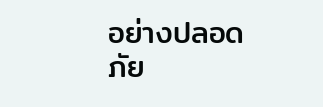อย่างปลอดภัย